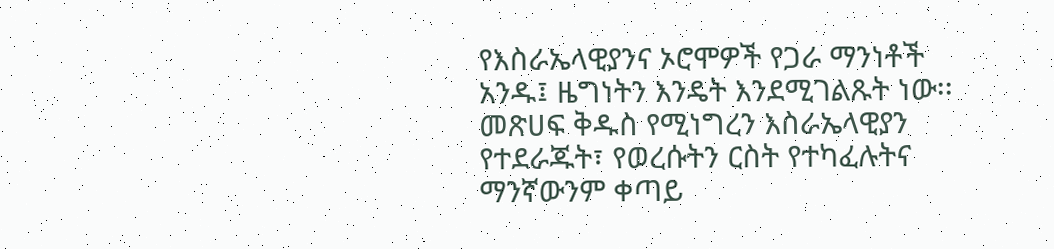የእስራኤላዊያንና ኦሮሞዎች የጋራ ማንነቶች አንዱ፤ ዜግነትን እንዴት እንደሚገልጹት ነው፡፡
መጽሀፍ ቅዱስ የሚነግረን እስራኤላዊያን የተደራጁት፣ የወረሱትን ርስት የተካፈሉትና ማንኛውንም ቀጣይ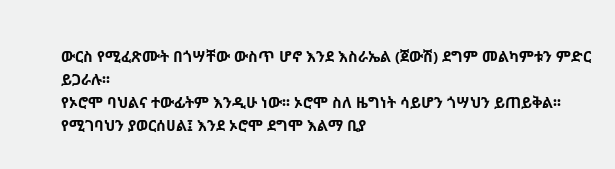ውርስ የሚፈጽሙት በጎሣቸው ውስጥ ሆኖ እንደ እስራኤል (ጀውሽ) ደግም መልካምቱን ምድር ይጋራሉ፡፡
የኦሮሞ ባህልና ተውፊትም እንዲሁ ነው፡፡ ኦሮሞ ስለ ዜግነት ሳይሆን ጎሣህን ይጠይቅል፡፡ የሚገባህን ያወርሰሀል፤ እንደ ኦሮሞ ደግሞ እልማ ቢያ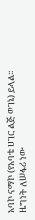አባኮ ናማኮ (የአባቴ ሀገር ልጅ ወገኔ) ይላል፡፡
ዜግነት ለሠፋሪ ነው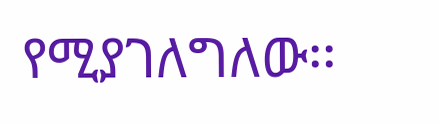የሚያገለግለው፡፡